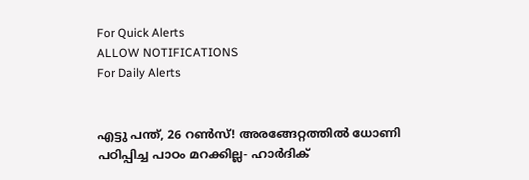For Quick Alerts
ALLOW NOTIFICATIONS
For Daily Alerts


എട്ടു പന്ത്, 26 റണ്‍സ്! അരങ്ങേറ്റത്തില്‍ ധോണി പഠിപ്പിച്ച പാഠം മറക്കില്ല- ഹാര്‍ദിക്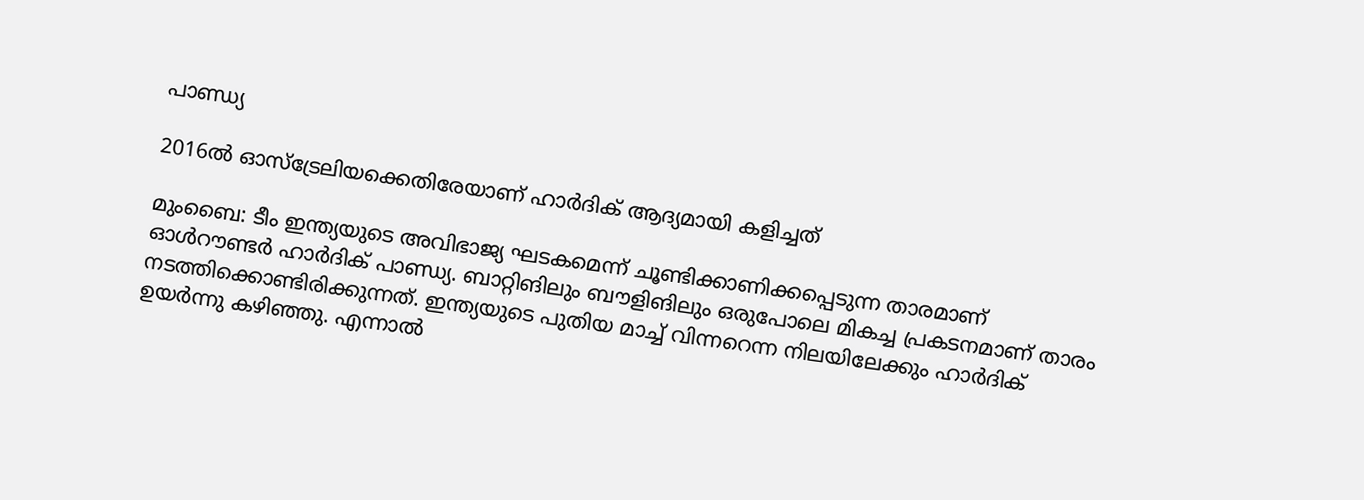പാണ്ഡ്യ

2016ല്‍ ഓസ്‌ട്രേലിയക്കെതിരേയാണ് ഹാര്‍ദിക് ആദ്യമായി കളിച്ചത്

മുംബൈ: ടീം ഇന്ത്യയുടെ അവിഭാജ്യ ഘടകമെന്ന് ചൂണ്ടിക്കാണിക്കപ്പെടുന്ന താരമാണ് ഓള്‍റൗണ്ടര്‍ ഹാര്‍ദിക് പാണ്ഡ്യ. ബാറ്റിങിലും ബൗളിങിലും ഒരുപോലെ മികച്ച പ്രകടനമാണ് താരം നടത്തിക്കൊണ്ടിരിക്കുന്നത്. ഇന്ത്യയുടെ പുതിയ മാച്ച് വിന്നറെന്ന നിലയിലേക്കും ഹാര്‍ദിക് ഉയര്‍ന്നു കഴിഞ്ഞു. എന്നാല്‍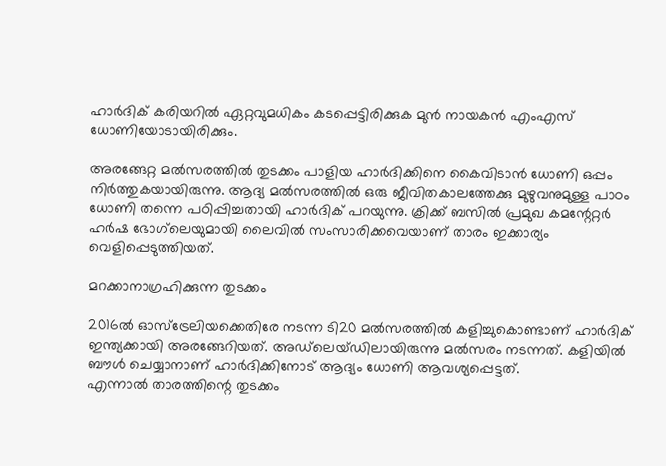ഹാര്‍ദിക് കരിയറില്‍ ഏറ്റവുമധികം കടപ്പെട്ടിരിക്കുക മുന്‍ നായകന്‍ എംഎസ് ധോണിയോടായിരിക്കും.

അരങ്ങേറ്റ മല്‍സരത്തില്‍ തുടക്കം പാളിയ ഹാര്‍ദിക്കിനെ കൈവിടാന്‍ ധോണി ഒപ്പം നിര്‍ത്തുകയായിരുന്നു. ആദ്യ മല്‍സരത്തില്‍ ഒരു ജീവിതകാലത്തേക്കു മുഴുവനുമുള്ള പാഠം ധോണി തന്നെ പഠിപ്പിച്ചതായി ഹാര്‍ദിക് പറയുന്നു. ക്രിക്ക് ബസില്‍ പ്രമുഖ കമന്റേറ്റര്‍ ഹര്‍ഷ ഭോഗ്‌ലെയുമായി ലൈവില്‍ സംസാരിക്കവെയാണ് താരം ഇക്കാര്യം വെളിപ്പെടുത്തിയത്.

മറക്കാനാഗ്രഹിക്കുന്ന തുടക്കം

2016ല്‍ ഓസ്‌ട്രേലിയക്കെതിരേ നടന്ന ടി20 മല്‍സരത്തില്‍ കളിച്ചുകൊണ്ടാണ് ഹാര്‍ദിക് ഇന്ത്യക്കായി അരങ്ങേറിയത്. അഡ്‌ലെയ്ഡിലായിരുന്നു മല്‍സരം നടന്നത്. കളിയില്‍ ബൗള്‍ ചെയ്യാനാണ് ഹാര്‍ദിക്കിനോട് ആദ്യം ധോണി ആവശ്യപ്പെട്ടത്.
എന്നാല്‍ താരത്തിന്റെ തുടക്കം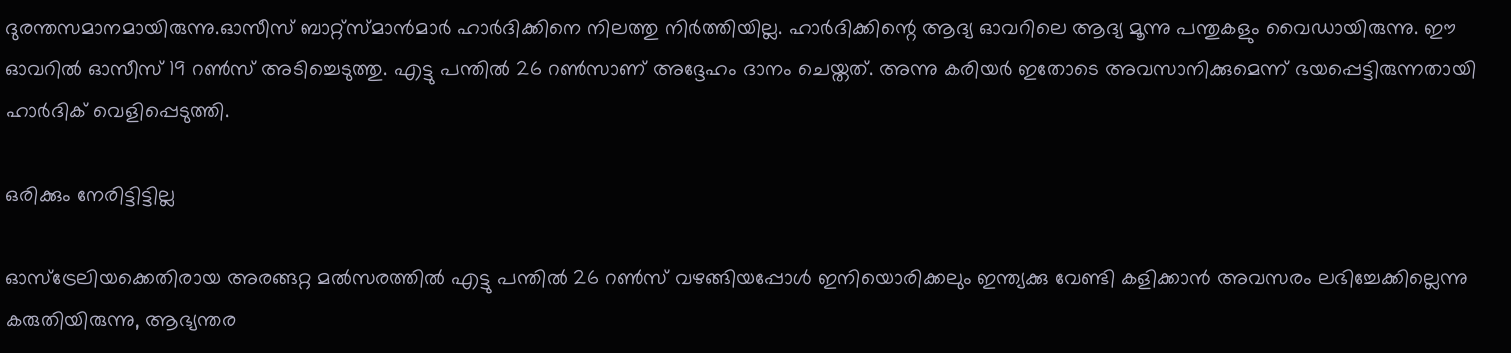ദുരന്തസമാനമായിരുന്നു.ഓസീസ് ബാറ്റ്‌സ്മാന്‍മാര്‍ ഹാര്‍ദിക്കിനെ നിലത്തു നിര്‍ത്തിയില്ല. ഹാര്‍ദിക്കിന്റെ ആദ്യ ഓവറിലെ ആദ്യ മൂന്നു പന്തുകളും വൈഡായിരുന്നു. ഈ ഓവറില്‍ ഓസീസ് 19 റണ്‍സ് അടിച്ചെടുത്തു. എട്ടു പന്തില്‍ 26 റണ്‍സാണ് അദ്ദേഹം ദാനം ചെയ്തത്. അന്നു കരിയര്‍ ഇതോടെ അവസാനിക്കുമെന്ന് ഭയപ്പെട്ടിരുന്നതായി ഹാര്‍ദിക് വെളിപ്പെടുത്തി.

ഒരിക്കും നേരിട്ടിട്ടില്ല

ഓസ്‌ട്രേലിയക്കെതിരായ അരങ്ങറ്റ മല്‍സരത്തില്‍ എട്ടു പന്തില്‍ 26 റണ്‍സ് വഴങ്ങിയപ്പോള്‍ ഇനിയൊരിക്കലും ഇന്ത്യക്കു വേണ്ടി കളിക്കാന്‍ അവസരം ലഭിച്ചേക്കില്ലെന്നു കരുതിയിരുന്നു, ആഭ്യന്തര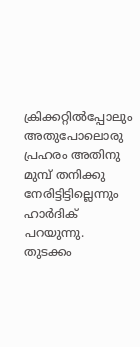ക്രിക്കറ്റില്‍പ്പോലും അതുപോലൊരു പ്രഹരം അതിനു മുമ്പ് തനിക്കു നേരിട്ടിട്ടില്ലെന്നും ഹാര്‍ദിക് പറയുന്നു.
തുടക്കം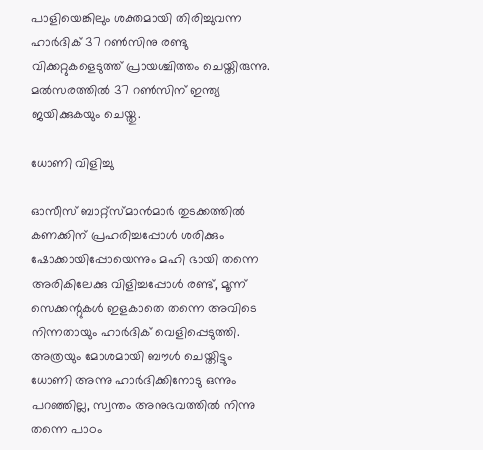പാളിയെങ്കിലും ശക്തമായി തിരിച്ചുവന്ന ഹാര്‍ദിക് 37 റണ്‍സിനു രണ്ടു വിക്കറ്റുകളെടുത്ത് പ്രായശ്ചിത്തം ചെയ്തിരുന്നു. മല്‍സരത്തില്‍ 37 റണ്‍സിന് ഇന്ത്യ ജയിക്കുകയും ചെയ്തു.

ധോണി വിളിച്ചു

ഓസീസ് ബാറ്റ്‌സ്മാന്‍മാര്‍ തുടക്കത്തില്‍ കണക്കിന് പ്രഹരിച്ചപ്പോള്‍ ശരിക്കും ഷോക്കായിപ്പോയെന്നും മഹി ഭായി തന്നെ അരികിലേക്കു വിളിച്ചപ്പോള്‍ രണ്ട്, മൂന്ന് സെക്കന്റുകള്‍ ഇളകാതെ തന്നെ അവിടെ നിന്നതായും ഹാര്‍ദിക് വെളിപ്പെടുത്തി.
അത്രയും മോശമായി ബൗള്‍ ചെയ്തിട്ടും ധോണി അന്നു ഹാര്‍ദിക്കിനോടു ഒന്നും പറഞ്ഞില്ല, സ്വന്തം അനുഭവത്തില്‍ നിന്നു തന്നെ പാഠം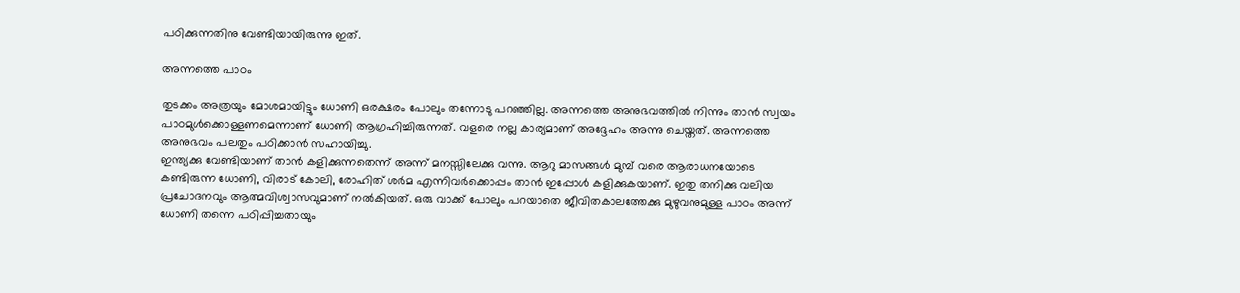പഠിക്കുന്നതിനു വേണ്ടിയായിരുന്നു ഇത്.

അന്നത്തെ പാഠം

തുടക്കം അത്രയും മോശമായിട്ടും ധോണി ഒരക്ഷരം പോലും തന്നോടു പറഞ്ഞില്ല. അന്നത്തെ അനുഭവത്തില്‍ നിന്നും താന്‍ സ്വയം പാഠമുള്‍ക്കൊള്ളണമെന്നാണ് ധോണി ആഗ്രഹിച്ചിരുന്നത്. വളരെ നല്ല കാര്യമാണ് അദ്ദേഹം അന്നു ചെയ്തത്. അന്നത്തെ അനുഭവം പലതും പഠിക്കാന്‍ സഹായിച്ചു.
ഇന്ത്യക്കു വേണ്ടിയാണ് താന്‍ കളിക്കുന്നതെന്ന് അന്ന് മനസ്സിലേക്കു വന്നു. ആറു മാസങ്ങള്‍ മുമ്പ് വരെ ആരാധനയോടെ കണ്ടിരുന്ന ധോണി, വിരാട് കോലി, രോഹിത് ശര്‍മ എന്നിവര്‍ക്കൊപ്പം താന്‍ ഇപ്പോള്‍ കളിക്കുകയാണ്. ഇതു തനിക്കു വലിയ പ്രചോദനവും ആത്മവിശ്വാസവുമാണ് നല്‍കിയത്. ഒരു വാക്ക് പോലും പറയാതെ ജീവിതകാലത്തേക്കു മുഴുവനുമുള്ള പാഠം അന്ന് ധോണി തന്നെ പഠിപ്പിച്ചതായും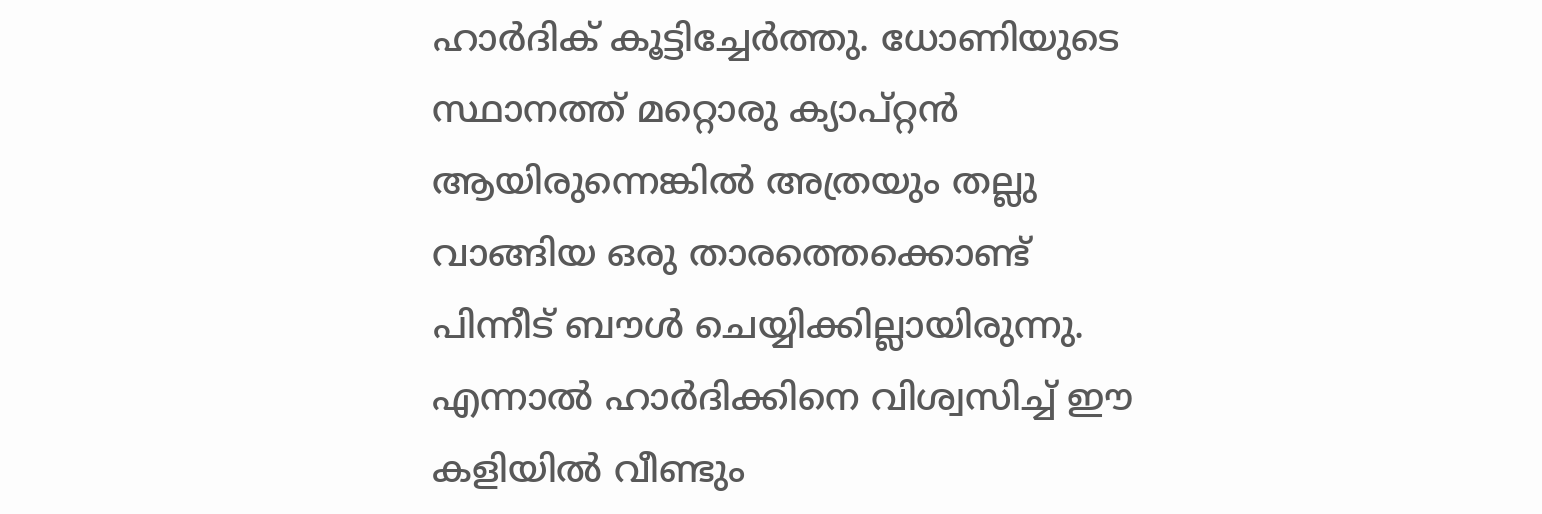ഹാര്‍ദിക് കൂട്ടിച്ചേര്‍ത്തു. ധോണിയുടെ സ്ഥാനത്ത് മറ്റൊരു ക്യാപ്റ്റന്‍ ആയിരുന്നെങ്കില്‍ അത്രയും തല്ലു വാങ്ങിയ ഒരു താരത്തെക്കൊണ്ട് പിന്നീട് ബൗള്‍ ചെയ്യിക്കില്ലായിരുന്നു. എന്നാല്‍ ഹാര്‍ദിക്കിനെ വിശ്വസിച്ച് ഈ കളിയില്‍ വീണ്ടും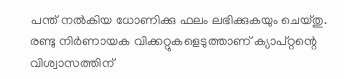പന്ത് നല്‍കിയ ധോണിക്കു ഫലം ലഭിക്കുകയും ചെയ്തു. രണ്ടു നിര്‍ണായക വിക്കറ്റുകളെടുത്താണ് ക്യാപ്റ്റന്റെ വിശ്വാസത്തിന്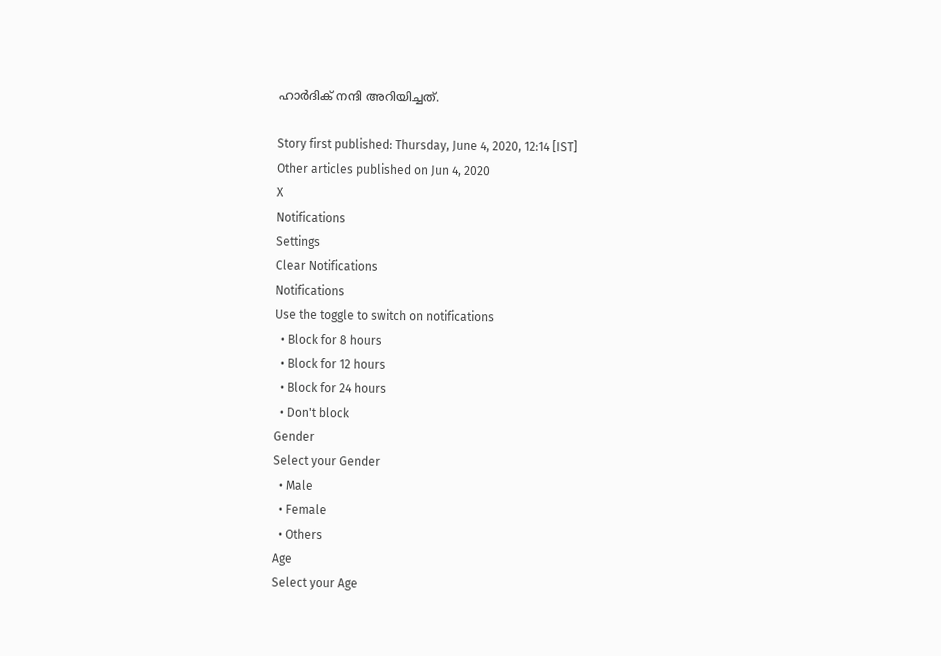ഹാര്‍ദിക് നന്ദി അറിയിച്ചത്.

Story first published: Thursday, June 4, 2020, 12:14 [IST]
Other articles published on Jun 4, 2020
X
Notifications
Settings
Clear Notifications
Notifications
Use the toggle to switch on notifications
  • Block for 8 hours
  • Block for 12 hours
  • Block for 24 hours
  • Don't block
Gender
Select your Gender
  • Male
  • Female
  • Others
Age
Select your Age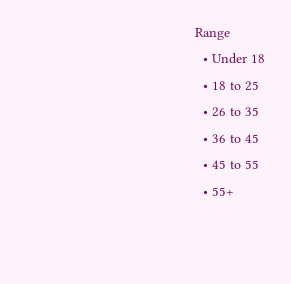Range
  • Under 18
  • 18 to 25
  • 26 to 35
  • 36 to 45
  • 45 to 55
  • 55+